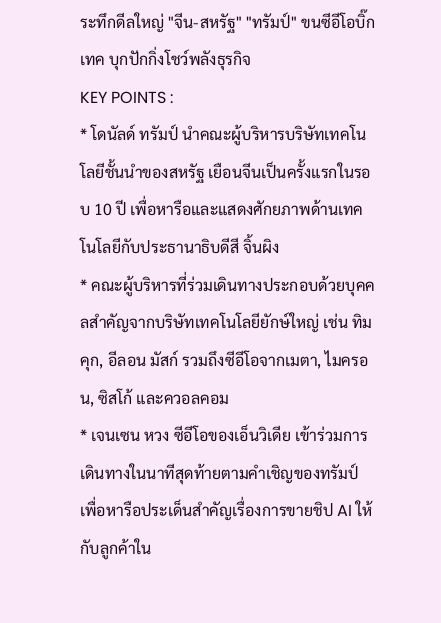ระทึกดีลใหญ่ "จีน-สหรัฐ" "ทรัมป์" ขนซีอีโอบิ๊กเทค บุกปักกิ่งโชว์พลังธุรกิจ
KEY POINTS :
* โดนัลด์ ทรัมป์ นำคณะผู้บริหารบริษัทเทคโนโลยีชั้นนำของสหรัฐ เยือนจีนเป็นครั้งแรกในรอบ 10 ปี เพื่อหารือและแสดงศักยภาพด้านเทคโนโลยีกับประธานาธิบดีสี จิ้นผิง
* คณะผู้บริหารที่ร่วมเดินทางประกอบด้วยบุคคลสำคัญจากบริษัทเทคโนโลยียักษ์ใหญ่ เช่น ทิม คุก, อีลอน มัสก์ รวมถึงซีอีโอจากเมตา, ไมครอน, ซิสโก้ และควอลคอม
* เจนเซน หวง ซีอีโอของเอ็นวิเดีย เข้าร่วมการเดินทางในนาทีสุดท้ายตามคำเชิญของทรัมป์ เพื่อหารือประเด็นสำคัญเรื่องการขายชิป AI ให้กับลูกค้าใน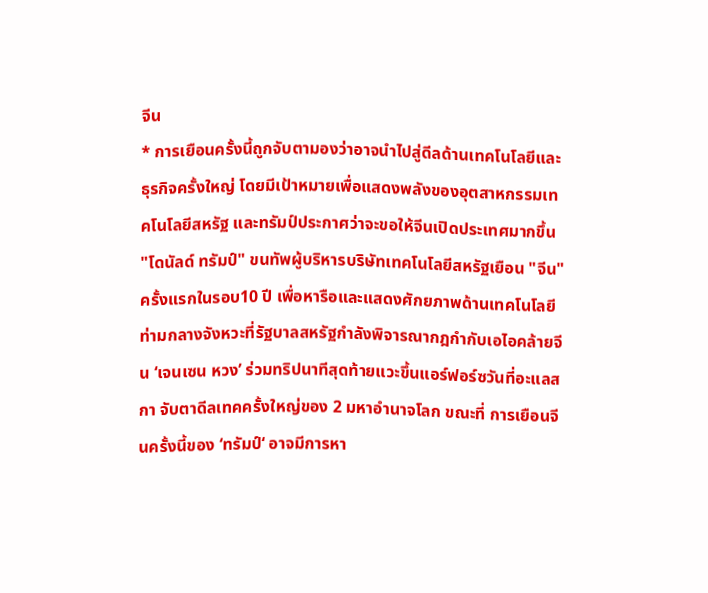จีน
* การเยือนครั้งนี้ถูกจับตามองว่าอาจนำไปสู่ดีลด้านเทคโนโลยีและธุรกิจครั้งใหญ่ โดยมีเป้าหมายเพื่อแสดงพลังของอุตสาหกรรมเทคโนโลยีสหรัฐ และทรัมป์ประกาศว่าจะขอให้จีนเปิดประเทศมากขึ้น
"โดนัลด์ ทรัมป์" ขนทัพผู้บริหารบริษัทเทคโนโลยีสหรัฐเยือน "จีน" ครั้งแรกในรอบ10 ปี เพื่อหารือและแสดงศักยภาพด้านเทคโนโลยี ท่ามกลางจังหวะที่รัฐบาลสหรัฐกำลังพิจารณากฎกำกับเอไอคล้ายจีน ‘เจนเซน หวง’ ร่วมทริปนาทีสุดท้ายแวะขึ้นแอร์ฟอร์ซวันที่อะแลสกา จับตาดีลเทคครั้งใหญ่ของ 2 มหาอำนาจโลก ขณะที่ การเยือนจีนครั้งนี้ของ ‘ทรัมป์‘ อาจมีการหา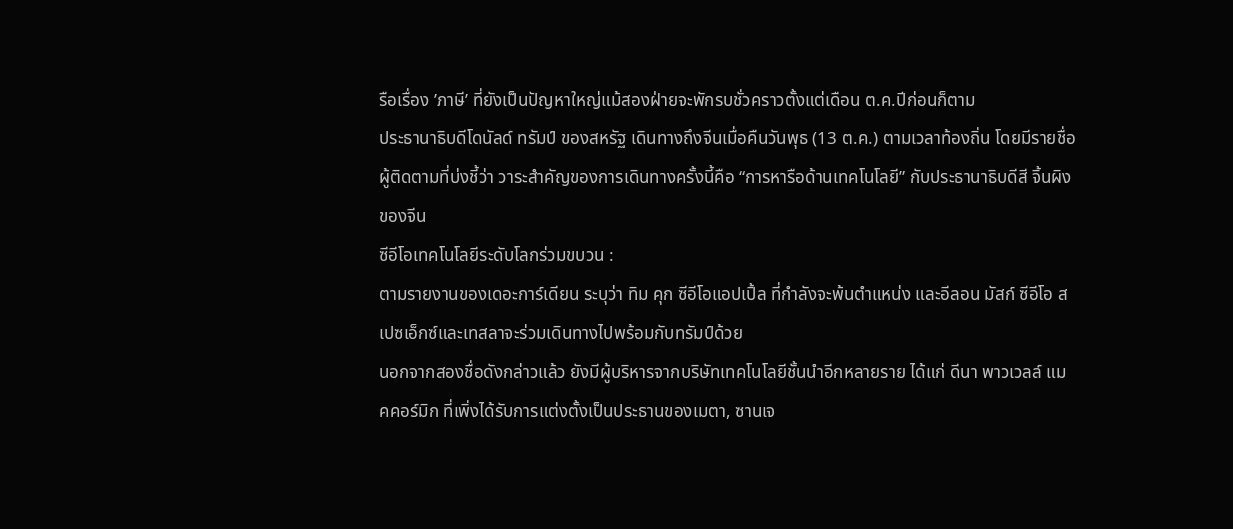รือเรื่อง ’ภาษี’ ที่ยังเป็นปัญหาใหญ่แม้สองฝ่ายจะพักรบชั่วคราวตั้งแต่เดือน ต.ค.ปีก่อนก็ตาม
ประธานาธิบดีโดนัลด์ ทรัมป์ ของสหรัฐ เดินทางถึงจีนเมื่อคืนวันพุธ (13 ต.ค.) ตามเวลาท้องถิ่น โดยมีรายชื่อผู้ติดตามที่บ่งชี้ว่า วาระสำคัญของการเดินทางครั้งนี้คือ “การหารือด้านเทคโนโลยี” กับประธานาธิบดีสี จิ้นผิงของจีน
ซีอีโอเทคโนโลยีระดับโลกร่วมขบวน :
ตามรายงานของเดอะการ์เดียน ระบุว่า ทิม คุก ซีอีโอแอปเปิ้ล ที่กำลังจะพ้นตำแหน่ง และอีลอน มัสก์ ซีอีโอ สเปซเอ็กซ์และเทสลาจะร่วมเดินทางไปพร้อมกับทรัมป์ด้วย
นอกจากสองชื่อดังกล่าวแล้ว ยังมีผู้บริหารจากบริษัทเทคโนโลยีชั้นนำอีกหลายราย ได้แก่ ดีนา พาวเวลล์ แมคคอร์มิก ที่เพิ่งได้รับการแต่งตั้งเป็นประธานของเมตา, ซานเจ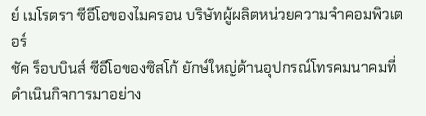ย์ เมโรตรา ซีอีโอของไมครอน บริษัทผู้ผลิตหน่วยความจำคอมพิวเตอร์
ชัค ร็อบบินส์ ซีอีโอของซิสโก้ ยักษ์ใหญ่ด้านอุปกรณ์โทรคมนาคมที่ดำเนินกิจการมาอย่าง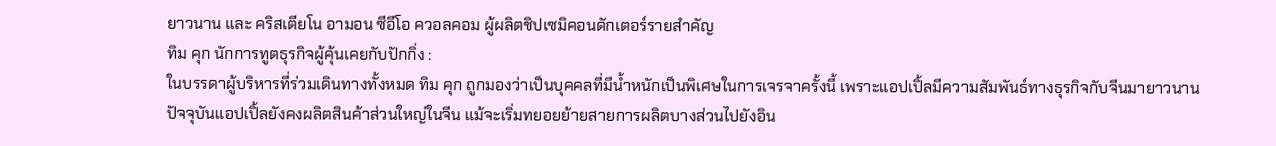ยาวนาน และ คริสเตียโน อามอน ซีอีโอ ควอลคอม ผู้ผลิตชิปเซมิคอนดักเตอร์รายสำคัญ
ทิม คุก นักการทูตธุรกิจผู้คุ้นเคยกับปักกิ่ง :
ในบรรดาผู้บริหารที่ร่วมเดินทางทั้งหมด ทิม คุก ถูกมองว่าเป็นบุคคลที่มีน้ำหนักเป็นพิเศษในการเจรจาครั้งนี้ เพราะแอปเปิ้ลมีความสัมพันธ์ทางธุรกิจกับจีนมายาวนาน
ปัจจุบันแอปเปิ้ลยังคงผลิตสินค้าส่วนใหญ่ในจีน แม้จะเริ่มทยอยย้ายสายการผลิตบางส่วนไปยังอิน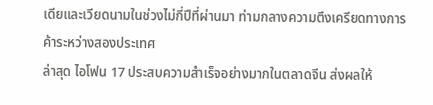เดียและเวียดนามในช่วงไม่กี่ปีที่ผ่านมา ท่ามกลางความตึงเครียดทางการค้าระหว่างสองประเทศ
ล่าสุด ไอโฟน 17 ประสบความสำเร็จอย่างมากในตลาดจีน ส่งผลให้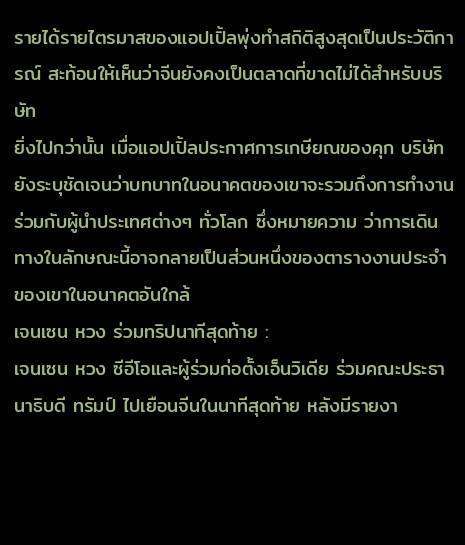รายได้รายไตรมาสของแอปเปิ้ลพุ่งทำสถิติสูงสุดเป็นประวัติการณ์ สะท้อนให้เห็นว่าจีนยังคงเป็นตลาดที่ขาดไม่ได้สำหรับบริษัท
ยิ่งไปกว่านั้น เมื่อแอปเปิ้ลประกาศการเกษียณของคุก บริษัทยังระบุชัดเจนว่าบทบาทในอนาคตของเขาจะรวมถึงการทำงานร่วมกับผู้นำประเทศต่างๆ ทั่วโลก ซึ่งหมายความ ว่าการเดินทางในลักษณะนี้อาจกลายเป็นส่วนหนึ่งของตารางงานประจำของเขาในอนาคตอันใกล้
เจนเซน หวง ร่วมทริปนาทีสุดท้าย :
เจนเซน หวง ซีอีโอและผู้ร่วมก่อตั้งเอ็นวิเดีย ร่วมคณะประธานาธิบดี ทรัมป์ ไปเยือนจีนในนาทีสุดท้าย หลังมีรายงา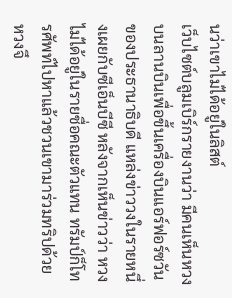นว่าเขาไม่ได้อยู่ในลิสต์
เว็บไซต์บลูมเบิร์กรายงานว่า มีคนเห็นหวงบนลานบินเพื่อขึ้นเครื่องบินแอร์ฟอร์ซวันของประธานาธิบดี แหล่งข่าววงในรายหนึ่งเผยกับซีเอ็นบีซี หลังจากเห็นข่าวว่า หวงไม่ได้อยู่ในรายชื่อคณะตัวแทน ทรัมป์ก็โทรศัพท์ไปหาแล้วชวนเขามาร่วมทริปด้วย หวงจึ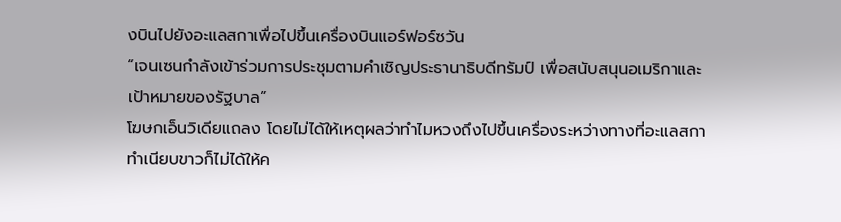งบินไปยังอะแลสกาเพื่อไปขึ้นเครื่องบินแอร์ฟอร์ซวัน
“เจนเซนกำลังเข้าร่วมการประชุมตามคำเชิญประธานาธิบดีทรัมป์ เพื่อสนับสนุนอเมริกาและเป้าหมายของรัฐบาล”
โฆษกเอ็นวิเดียแถลง โดยไม่ได้ให้เหตุผลว่าทำไมหวงถึงไปขึ้นเครื่องระหว่างทางที่อะแลสกา ทำเนียบขาวก็ไม่ได้ให้ค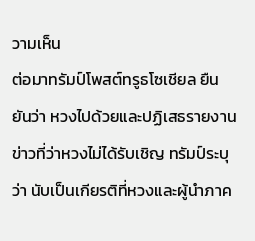วามเห็น
ต่อมาทรัมป์โพสต์ทรูธโซเชียล ยืนยันว่า หวงไปด้วยและปฏิเสธรายงานข่าวที่ว่าหวงไม่ได้รับเชิญ ทรัมป์ระบุว่า นับเป็นเกียรติที่หวงและผู้นำภาค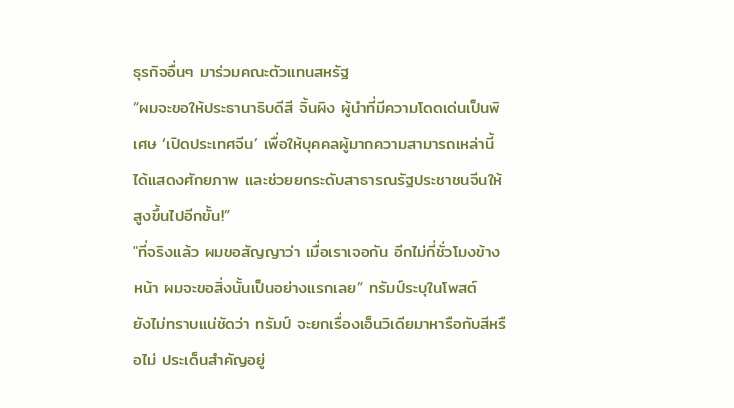ธุรกิจอื่นๆ มาร่วมคณะตัวแทนสหรัฐ
“ผมจะขอให้ประธานาธิบดีสี จิ้นผิง ผู้นำที่มีความโดดเด่นเป็นพิเศษ ‘เปิดประเทศจีน’ เพื่อให้บุคคลผู้มากความสามารถเหล่านี้ได้แสดงศักยภาพ และช่วยยกระดับสาธารณรัฐประชาชนจีนให้สูงขึ้นไปอีกขั้น!”
"ที่จริงแล้ว ผมขอสัญญาว่า เมื่อเราเจอกัน อีกไม่กี่ชั่วโมงข้างหน้า ผมจะขอสิ่งนั้นเป็นอย่างแรกเลย” ทรัมป์ระบุในโพสต์
ยังไม่ทราบแน่ชัดว่า ทรัมป์ จะยกเรื่องเอ็นวิเดียมาหารือกับสีหรือไม่ ประเด็นสำคัญอยู่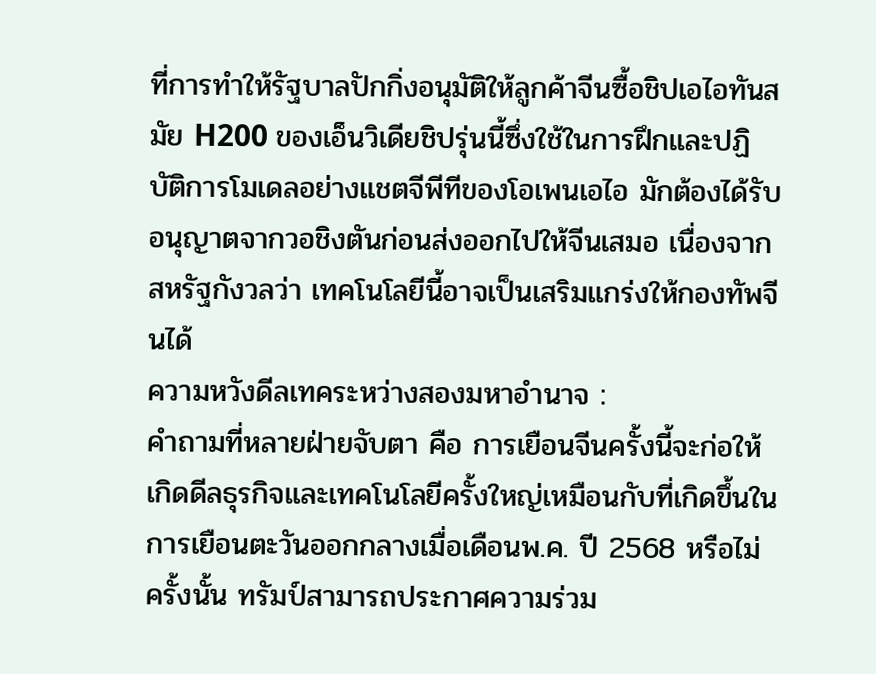ที่การทำให้รัฐบาลปักกิ่งอนุมัติให้ลูกค้าจีนซื้อชิปเอไอทันสมัย H200 ของเอ็นวิเดียชิปรุ่นนี้ซึ่งใช้ในการฝึกและปฏิบัติการโมเดลอย่างแชตจีพีทีของโอเพนเอไอ มักต้องได้รับอนุญาตจากวอชิงตันก่อนส่งออกไปให้จีนเสมอ เนื่องจากสหรัฐกังวลว่า เทคโนโลยีนี้อาจเป็นเสริมแกร่งให้กองทัพจีนได้
ความหวังดีลเทคระหว่างสองมหาอำนาจ :
คำถามที่หลายฝ่ายจับตา คือ การเยือนจีนครั้งนี้จะก่อให้เกิดดีลธุรกิจและเทคโนโลยีครั้งใหญ่เหมือนกับที่เกิดขึ้นในการเยือนตะวันออกกลางเมื่อเดือนพ.ค. ปี 2568 หรือไม่
ครั้งนั้น ทรัมป์สามารถประกาศความร่วม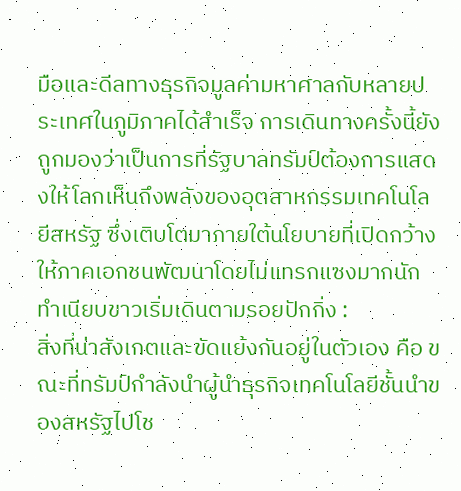มือและดีลทางธุรกิจมูลค่ามหาศาลกับหลายประเทศในภูมิภาคได้สำเร็จ การเดินทางครั้งนี้ยังถูกมองว่าเป็นการที่รัฐบาลทรัมป์ต้องการแสดงให้โลกเห็นถึงพลังของอุตสาหกรรมเทคโนโลยีสหรัฐ ซึ่งเติบโตมาภายใต้นโยบายที่เปิดกว้างให้ภาคเอกชนพัฒนาโดยไม่แทรกแซงมากนัก
ทำเนียบขาวเริ่มเดินตามรอยปักกิ่ง :
สิ่งที่น่าสังเกตและขัดแย้งกันอยู่ในตัวเอง คือ ขณะที่ทรัมป์กำลังนำผู้นำธุรกิจเทคโนโลยีชั้นนำของสหรัฐไปโช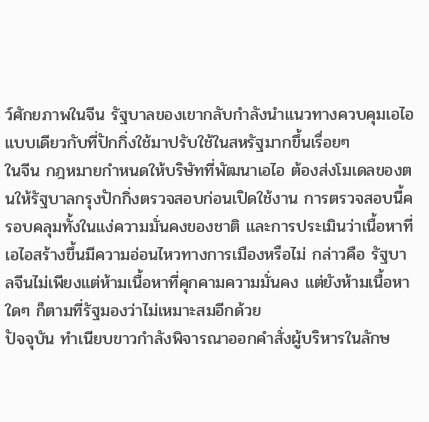ว์ศักยภาพในจีน รัฐบาลของเขากลับกำลังนำแนวทางควบคุมเอไอแบบเดียวกับที่ปักกิ่งใช้มาปรับใช้ในสหรัฐมากขึ้นเรื่อยๆ
ในจีน กฎหมายกำหนดให้บริษัทที่พัฒนาเอไอ ต้องส่งโมเดลของตนให้รัฐบาลกรุงปักกิ่งตรวจสอบก่อนเปิดใช้งาน การตรวจสอบนี้ครอบคลุมทั้งในแง่ความมั่นคงของชาติ และการประเมินว่าเนื้อหาที่เอไอสร้างขึ้นมีความอ่อนไหวทางการเมืองหรือไม่ กล่าวคือ รัฐบาลจีนไม่เพียงแต่ห้ามเนื้อหาที่คุกคามความมั่นคง แต่ยังห้ามเนื้อหาใดๆ ก็ตามที่รัฐมองว่าไม่เหมาะสมอีกด้วย
ปัจจุบัน ทำเนียบขาวกำลังพิจารณาออกคำสั่งผู้บริหารในลักษ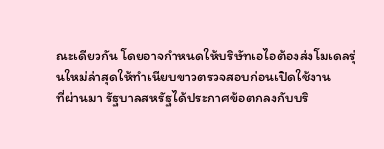ณะเดียวกัน โดยอาจกำหนดให้บริษัทเอไอต้องส่งโมเดลรุ่นใหม่ล่าสุดให้ทำเนียบขาวตรวจสอบก่อนเปิดใช้งาน
ที่ผ่านมา รัฐบาลสหรัฐได้ประกาศข้อตกลงกับบริ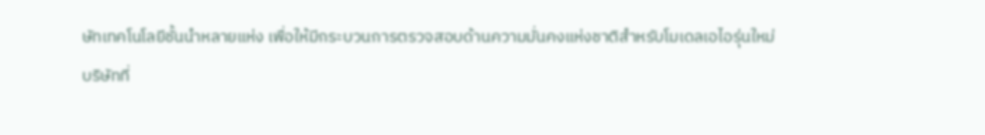ษัทเทคโนโลยีชั้นนำหลายแห่ง เพื่อให้มีกระบวนการตรวจสอบด้านความมั่นคงแห่งชาติสำหรับโมเดลเอไอรุ่นใหม่
บริษัทที่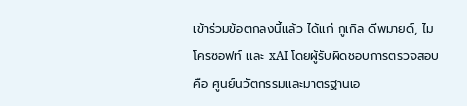เข้าร่วมข้อตกลงนี้แล้ว ได้แก่ กูเกิล ดีพมายด์, ไมโครซอฟท์ และ xAI โดยผู้รับผิดชอบการตรวจสอบคือ ศูนย์นวัตกรรมและมาตรฐานเอ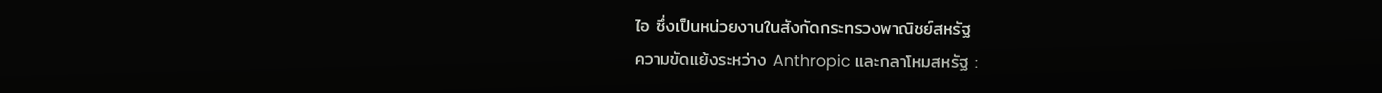ไอ ซึ่งเป็นหน่วยงานในสังกัดกระทรวงพาณิชย์สหรัฐ
ความขัดแย้งระหว่าง Anthropic และกลาโหมสหรัฐ :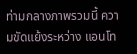ท่ามกลางภาพรวมนี้ ความขัดแย้งระหว่าง แอนโท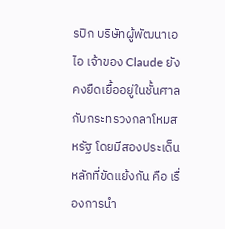รปิก บริษัทผู้พัฒนาเอไอ เจ้าของ Claude ยังคงยืดเยื้ออยู่ในชั้นศาลกับกระทรวงกลาโหมสหรัฐ โดยมีสองประเด็นหลักที่ขัดแย้งกัน คือ เรื่องการนำ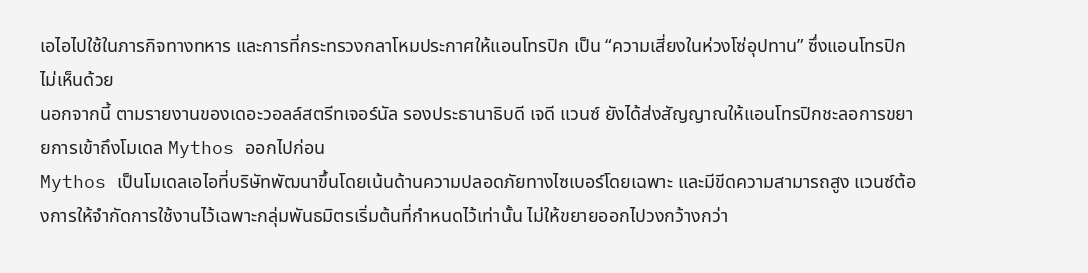เอไอไปใช้ในภารกิจทางทหาร และการที่กระทรวงกลาโหมประกาศให้แอนโทรปิก เป็น “ความเสี่ยงในห่วงโซ่อุปทาน” ซึ่งแอนโทรปิกไม่เห็นด้วย
นอกจากนี้ ตามรายงานของเดอะวอลล์สตรีทเจอร์นัล รองประธานาธิบดี เจดี แวนซ์ ยังได้ส่งสัญญาณให้แอนโทรปิกชะลอการขยายการเข้าถึงโมเดล Mythos ออกไปก่อน
Mythos เป็นโมเดลเอไอที่บริษัทพัฒนาขึ้นโดยเน้นด้านความปลอดภัยทางไซเบอร์โดยเฉพาะ และมีขีดความสามารถสูง แวนซ์ต้องการให้จำกัดการใช้งานไว้เฉพาะกลุ่มพันธมิตรเริ่มต้นที่กำหนดไว้เท่านั้น ไม่ให้ขยายออกไปวงกว้างกว่า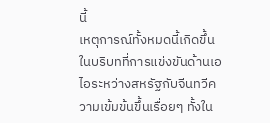นี้
เหตุการณ์ทั้งหมดนี้เกิดขึ้นในบริบทที่การแข่งขันด้านเอไอระหว่างสหรัฐกับจีนทวีความเข้มข้นขึ้นเรื่อยๆ ทั้งใน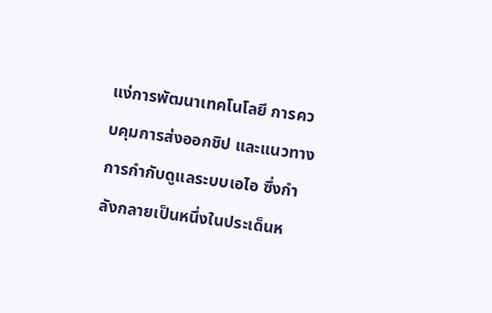แง่การพัฒนาเทคโนโลยี การควบคุมการส่งออกชิป และแนวทางการกำกับดูแลระบบเอไอ ซึ่งกำลังกลายเป็นหนึ่งในประเด็นห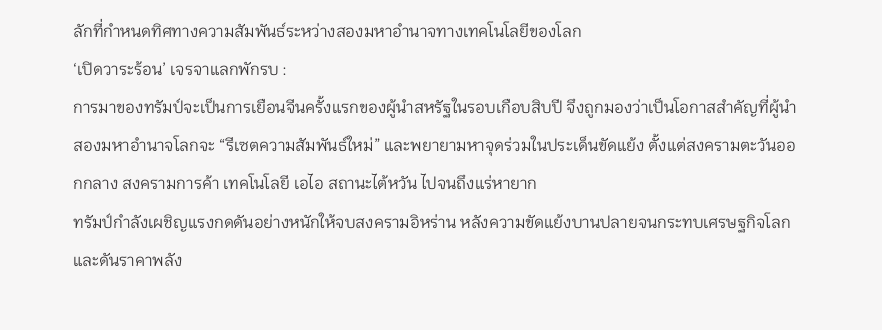ลักที่กำหนดทิศทางความสัมพันธ์ระหว่างสองมหาอำนาจทางเทคโนโลยีของโลก
‘เปิดวาระร้อน’ เจรจาแลกพักรบ :
การมาของทรัมป์จะเป็นการเยือนจีนครั้งแรกของผู้นำสหรัฐในรอบเกือบสิบปี จึงถูกมองว่าเป็นโอกาสสำคัญที่ผู้นำสองมหาอำนาจโลกจะ “รีเซตความสัมพันธ์ใหม่” และพยายามหาจุดร่วมในประเด็นขัดแย้ง ตั้งแต่สงครามตะวันออกกลาง สงครามการค้า เทคโนโลยี เอไอ สถานะไต้หวัน ไปจนถึงแร่หายาก
ทรัมป์กำลังเผชิญแรงกดดันอย่างหนักให้จบสงครามอิหร่าน หลังความขัดแย้งบานปลายจนกระทบเศรษฐกิจโลก และดันราคาพลัง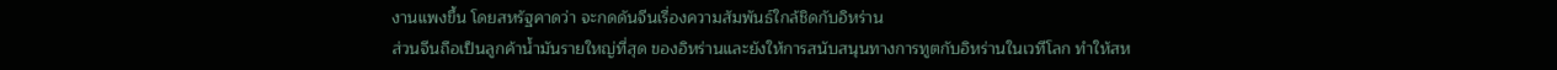งานแพงขึ้น โดยสหรัฐคาดว่า จะกดดันจีนเรื่องความสัมพันธ์ใกล้ชิดกับอิหร่าน
ส่วนจีนถือเป็นลูกค้าน้ำมันรายใหญ่ที่สุด ของอิหร่านและยังให้การสนับสนุนทางการทูตกับอิหร่านในเวทีโลก ทำให้สห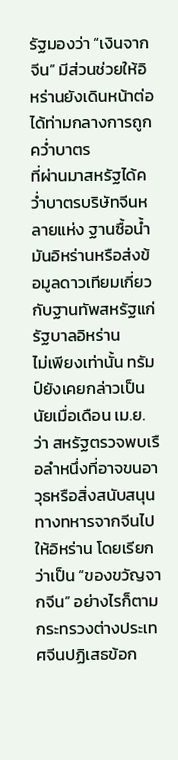รัฐมองว่า “เงินจากจีน” มีส่วนช่วยให้อิหร่านยังเดินหน้าต่อได้ท่ามกลางการถูกคว่ำบาตร
ที่ผ่านมาสหรัฐได้คว่ำบาตรบริษัทจีนหลายแห่ง ฐานซื้อน้ำมันอิหร่านหรือส่งข้อมูลดาวเทียมเกี่ยวกับฐานทัพสหรัฐแก่รัฐบาลอิหร่าน
ไม่เพียงเท่านั้น ทรัมป์ยังเคยกล่าวเป็นนัยเมื่อเดือน เม.ย.ว่า สหรัฐตรวจพบเรือลำหนึ่งที่อาจขนอาวุธหรือสิ่งสนับสนุนทางทหารจากจีนไปให้อิหร่าน โดยเรียกว่าเป็น “ของขวัญจากจีน” อย่างไรก็ตาม กระทรวงต่างประเทศจีนปฏิเสธข้อก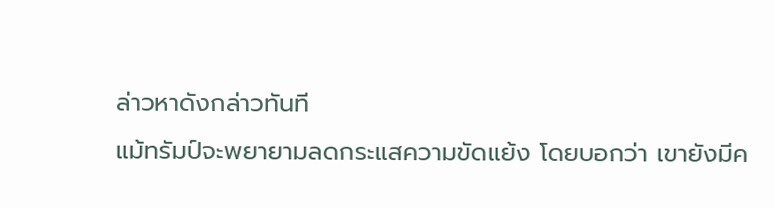ล่าวหาดังกล่าวทันที
แม้ทรัมป์จะพยายามลดกระแสความขัดแย้ง โดยบอกว่า เขายังมีค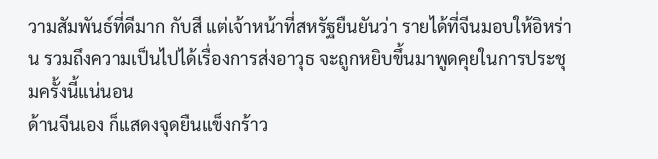วามสัมพันธ์ที่ดีมาก กับสี แต่เจ้าหน้าที่สหรัฐยืนยันว่า รายได้ที่จีนมอบให้อิหร่าน รวมถึงความเป็นไปได้เรื่องการส่งอาวุธ จะถูกหยิบขึ้นมาพูดคุยในการประชุมครั้งนี้แน่นอน
ด้านจีนเอง ก็แสดงจุดยืนแข็งกร้าว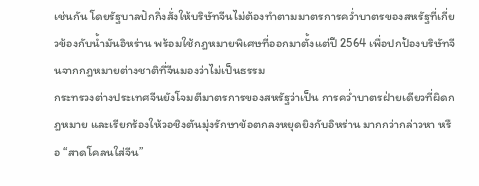เช่นกัน โดยรัฐบาลปักกิ่งสั่งให้บริษัทจีนไม่ต้องทำตามมาตรการคว่ำบาตรของสหรัฐที่เกี่ยวข้องกับน้ำมันอิหร่าน พร้อมใช้กฎหมายพิเศษที่ออกมาตั้งแต่ปี 2564 เพื่อปกป้องบริษัทจีนจากกฎหมายต่างชาติที่จีนมองว่าไม่เป็นธรรม
กระทรวงต่างประเทศจีนยังโจมตีมาตรการของสหรัฐว่าเป็น การคว่ำบาตรฝ่ายเดียวที่ผิดกฎหมาย และเรียกร้องให้วอชิงตันมุ่งรักษาข้อตกลงหยุดยิงกับอิหร่าน มากกว่ากล่าวหา หรือ “สาดโคลนใส่จีน”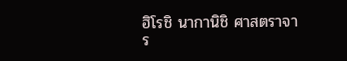ฮิโรชิ นากานิชิ ศาสตราจาร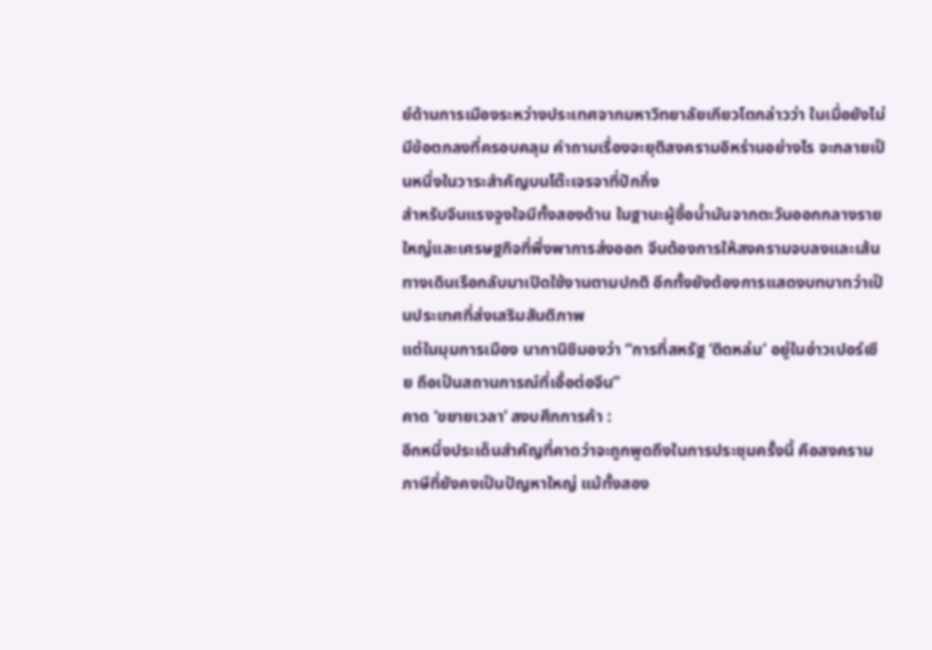ย์ด้านการเมืองระหว่างประเทศจากมหาวิทยาลัยเกียวโตกล่าวว่า ในเมื่อยังไม่มีข้อตกลงที่ครอบคลุม คำถามเรื่องจะยุติสงครามอิหร่านอย่างไร จะกลายเป็นหนึ่งในวาระสำคัญบนโต๊ะเจรจาที่ปักกิ่ง
สำหรับจีนแรงจูงใจมีทั้งสองด้าน ในฐานะผู้ซื้อน้ำมันจากตะวันออกกลางรายใหญ่และเศรษฐกิจที่พึ่งพาการส่งออก จีนต้องการให้สงครามจบลงและเส้นทางเดินเรือกลับมาเปิดใช้งานตามปกติ อีกทั้งยังต้องการแสดงบทบาทว่าเป็นประเทศที่ส่งเสริมสันติภาพ
แต่ในมุมการเมือง นากานิชิมองว่า “การที่สหรัฐ ‘ติดหล่ม’ อยู่ในอ่าวเปอร์เซีย ถือเป็นสถานการณ์ที่เอื้อต่อจีน”
คาด ‘ขยายเวลา’ สงบศึกการค้า :
อีกหนึ่งประเด็นสำคัญที่คาดว่าจะถูกพูดถึงในการประชุมครั้งนี้ คือสงครามภาษีที่ยังคงเป็นปัญหาใหญ่ แม้ทั้งสอง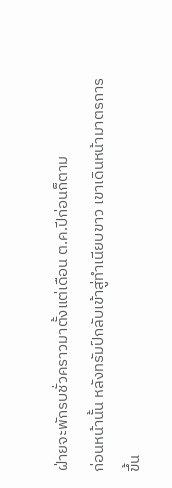ฝ่ายจะพักรบชั่วคราวมาตั้งแต่เดือน ต.ค.ปีก่อนก็ตาม
ก่อนหน้านั้น หลังทรัมป์กลับเข้าสู่ทำเนียบขาว เขาเดินหน้ามาตรการขึ้น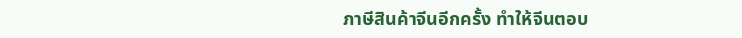ภาษีสินค้าจีนอีกครั้ง ทำให้จีนตอบ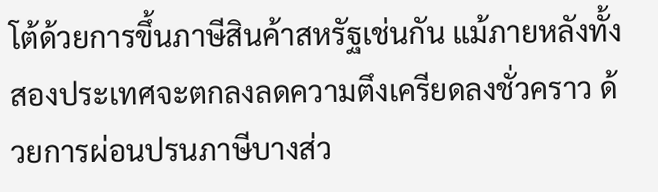โต้ด้วยการขึ้นภาษีสินค้าสหรัฐเช่นกัน แม้ภายหลังทั้งสองประเทศจะตกลงลดความตึงเครียดลงชั่วคราว ด้วยการผ่อนปรนภาษีบางส่ว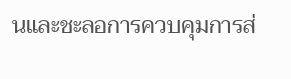นและชะลอการควบคุมการส่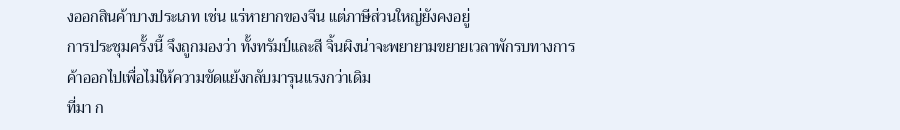งออกสินค้าบางประเภท เช่น แร่หายากของจีน แต่ภาษีส่วนใหญ่ยังคงอยู่
การประชุมครั้งนี้ จึงถูกมองว่า ทั้งทรัมป์และสี จิ้นผิงน่าจะพยายามขยายเวลาพักรบทางการค้าออกไปเพื่อไม่ให้ความขัดแย้งกลับมารุนแรงกว่าเดิม
ที่มา ก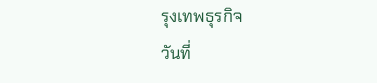รุงเทพธุรกิจ
วันที่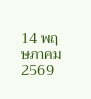14 พฤษภาคม 2569